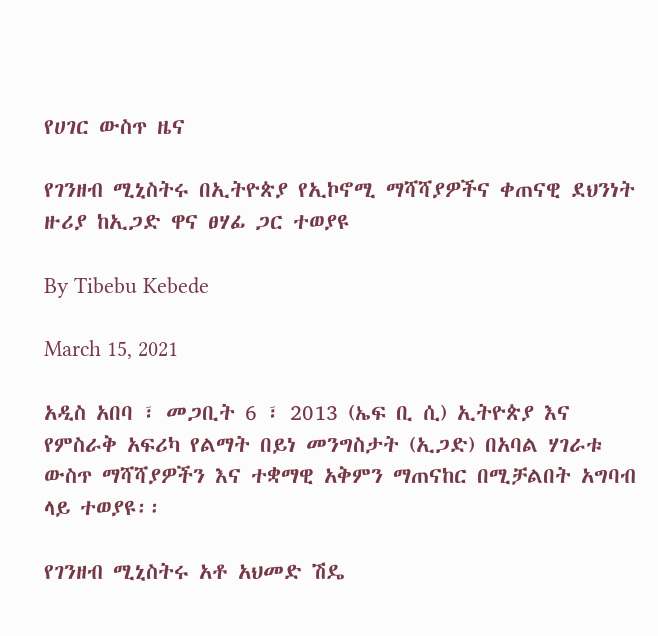የሀገር ውስጥ ዜና

የገንዘብ ሚኒስትሩ በኢትዮጵያ የኢኮኖሚ ማሻሻያዎችና ቀጠናዊ ደህንነት ዙሪያ ከኢጋድ ዋና ፀሃፊ ጋር ተወያዩ

By Tibebu Kebede

March 15, 2021

አዲስ አበባ ፣ መጋቢት 6 ፣ 2013 (ኤፍ ቢ ሲ) ኢትዮጵያ እና የምስራቅ አፍሪካ የልማት በይነ መንግስታት (ኢጋድ) በአባል ሃገራቱ ውስጥ ማሻሻያዎችን እና ተቋማዊ አቅምን ማጠናከር በሚቻልበት አግባብ ላይ ተወያዩ፡፡

የገንዘብ ሚኒስትሩ አቶ አህመድ ሽዴ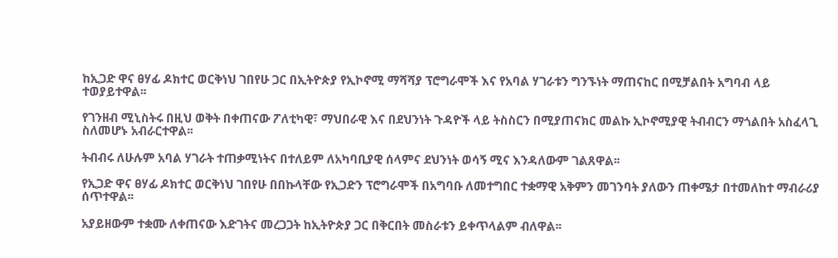ከኢጋድ ዋና ፀሃፊ ዶክተር ወርቅነህ ገበየሁ ጋር በኢትዮጵያ የኢኮኖሚ ማሻሻያ ፕሮግራሞች እና የአባል ሃገራቱን ግንኙነት ማጠናከር በሚቻልበት አግባብ ላይ ተወያይተዋል፡፡

የገንዘብ ሚኒስትሩ በዚህ ወቅት በቀጠናው ፖለቲካዊ፣ ማህበራዊ እና በደህንነት ጉዳዮች ላይ ትስስርን በሚያጠናክር መልኩ ኢኮኖሚያዊ ትብብርን ማጎልበት አስፈላጊ ስለመሆኑ አብራርተዋል፡፡

ትብብሩ ለሁሉም አባል ሃገራት ተጠቃሚነትና በተለይም ለአካባቢያዊ ሰላምና ደህንነት ወሳኝ ሚና እንዳለውም ገልጸዋል፡፡

የኢጋድ ዋና ፀሃፊ ዶክተር ወርቅነህ ገበየሁ በበኩላቸው የኢጋድን ፕሮግራሞች በአግባቡ ለመተግበር ተቋማዊ አቅምን መገንባት ያለውን ጠቀሜታ በተመለከተ ማብራሪያ ሰጥተዋል፡፡

አያይዘውም ተቋሙ ለቀጠናው እድገትና መረጋጋት ከኢትዮጵያ ጋር በቅርበት መስራቱን ይቀጥላልም ብለዋል፡፡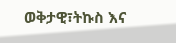ወቅታዊ፣ትኩስ እና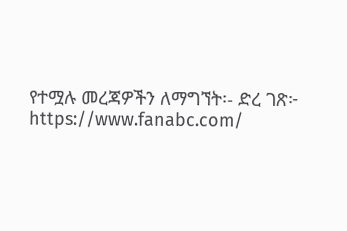የተሟሉ መረጃዎችን ለማግኘት፡- ድረ ገጽ፦ https://www.fanabc.com/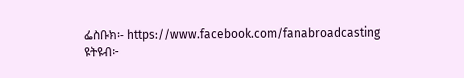ፌስቡክ፡- https://www.facebook.com/fanabroadcasting ዩትዩብ፦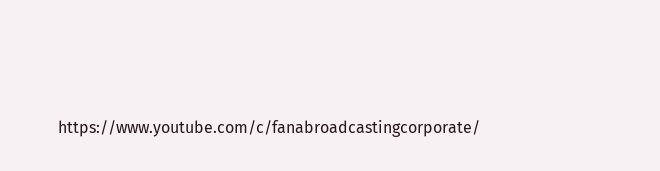https://www.youtube.com/c/fanabroadcastingcorporate/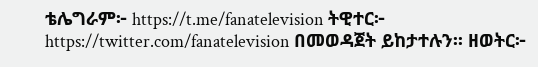ቴሌግራም፦ https://t.me/fanatelevision ትዊተር፦ https://twitter.com/fanatelevision በመወዳጀት ይከታተሉን፡፡ ዘወትር፦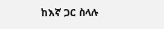ከእኛ ጋር ስላሉ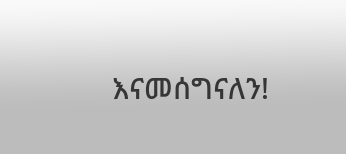እናመሰግናለን!